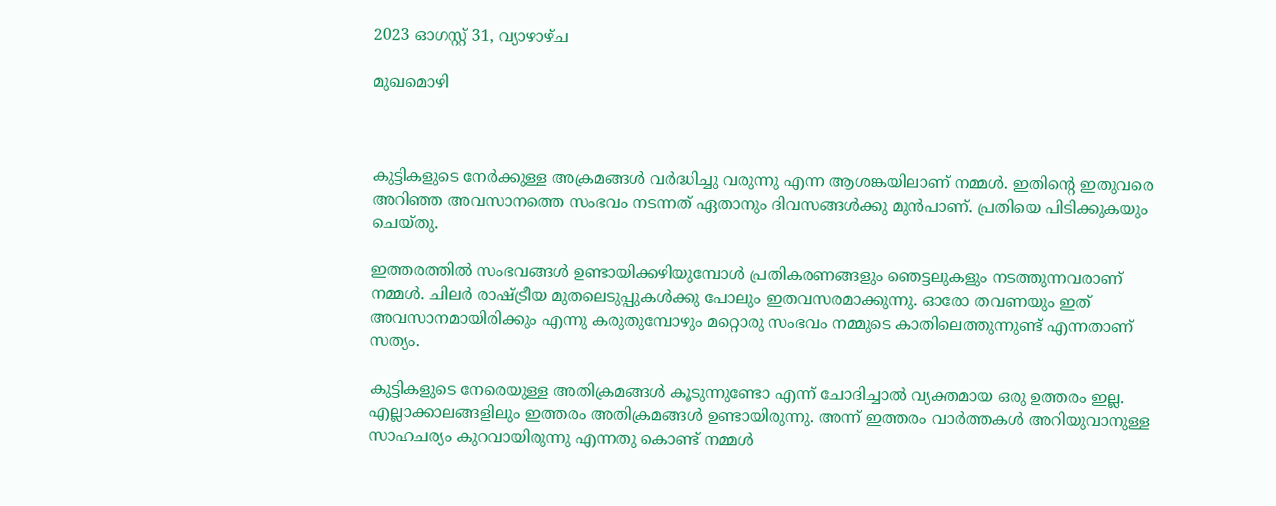2023 ഓഗസ്റ്റ് 31, വ്യാഴാഴ്‌ച

മുഖമൊഴി



കുട്ടികളുടെ നേർക്കുള്ള അക്രമങ്ങൾ വർദ്ധിച്ചു വരുന്നു എന്ന ആശങ്കയിലാണ് നമ്മൾ. ഇതിന്റെ ഇതുവരെ അറിഞ്ഞ അവസാനത്തെ സംഭവം നടന്നത് ഏതാനും ദിവസങ്ങൾക്കു മുൻപാണ്. പ്രതിയെ പിടിക്കുകയും ചെയ്തു.

ഇത്തരത്തിൽ സംഭവങ്ങൾ ഉണ്ടായിക്കഴിയുമ്പോൾ പ്രതികരണങ്ങളും ഞെട്ടലുകളും നടത്തുന്നവരാണ് നമ്മൾ. ചിലർ രാഷ്ട്രീയ മുതലെടുപ്പുകൾക്കു പോലും ഇതവസരമാക്കുന്നു. ഓരോ തവണയും ഇത് അവസാനമായിരിക്കും എന്നു കരുതുമ്പോഴും മറ്റൊരു സംഭവം നമ്മുടെ കാതിലെത്തുന്നുണ്ട് എന്നതാണ് സത്യം.

കുട്ടികളുടെ നേരെയുള്ള അതിക്രമങ്ങൾ കൂടുന്നുണ്ടോ എന്ന് ചോദിച്ചാൽ വ്യക്തമായ ഒരു ഉത്തരം ഇല്ല. എല്ലാക്കാലങ്ങളിലും ഇത്തരം അതിക്രമങ്ങൾ ഉണ്ടായിരുന്നു. അന്ന് ഇത്തരം വാർത്തകൾ അറിയുവാനുള്ള സാഹചര്യം കുറവായിരുന്നു എന്നതു കൊണ്ട് നമ്മൾ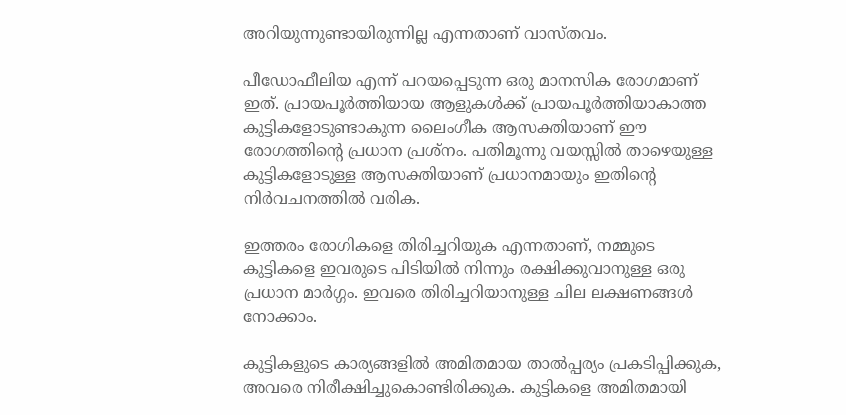അറിയുന്നുണ്ടായിരുന്നില്ല എന്നതാണ് വാസ്തവം.

പീഡോഫീലിയ എന്ന് പറയപ്പെടുന്ന ഒരു മാനസിക രോഗമാണ് ഇത്. പ്രായപൂർത്തിയായ ആളുകൾക്ക് പ്രായപൂർത്തിയാകാത്ത കുട്ടികളോടുണ്ടാകുന്ന ലൈംഗീക ആസക്തിയാണ് ഈ രോഗത്തിന്റെ പ്രധാന പ്രശ്‍നം. പതിമൂന്നു വയസ്സിൽ താഴെയുള്ള കുട്ടികളോടുള്ള ആസക്തിയാണ് പ്രധാനമായും ഇതിന്റെ നിർവചനത്തിൽ വരിക.

ഇത്തരം രോഗികളെ തിരിച്ചറിയുക എന്നതാണ്, നമ്മുടെ കുട്ടികളെ ഇവരുടെ പിടിയിൽ നിന്നും രക്ഷിക്കുവാനുള്ള ഒരു പ്രധാന മാർഗ്ഗം. ഇവരെ തിരിച്ചറിയാനുള്ള ചില ലക്ഷണങ്ങൾ നോക്കാം.

കുട്ടികളുടെ കാര്യങ്ങളിൽ അമിതമായ താൽപ്പര്യം പ്രകടിപ്പിക്കുക, അവരെ നിരീക്ഷിച്ചുകൊണ്ടിരിക്കുക. കുട്ടികളെ അമിതമായി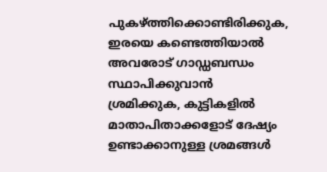പുകഴ്ത്തിക്കൊണ്ടിരിക്കുക, ഇരയെ കണ്ടെത്തിയാൽ അവരോട് ഗാഡ്ഡബന്ധം സ്ഥാപിക്കുവാൻ ശ്രമിക്കുക, കുട്ടികളിൽ മാതാപിതാക്കളോട് ദേഷ്യം ഉണ്ടാക്കാനുള്ള ശ്രമങ്ങൾ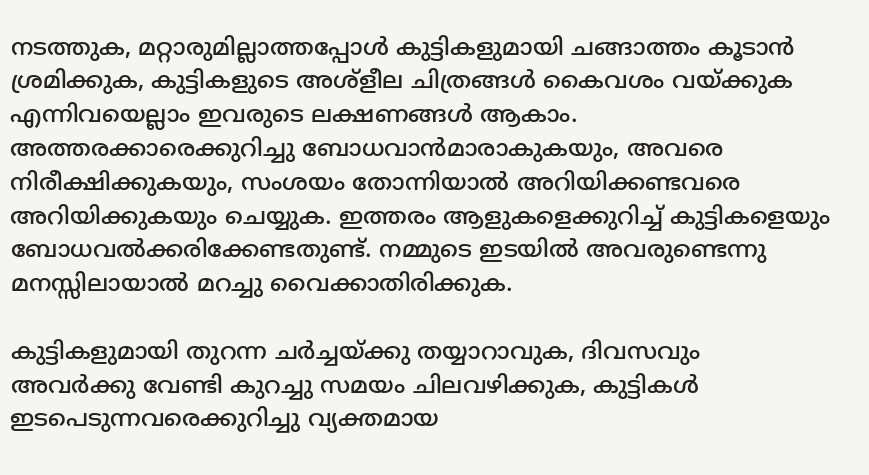നടത്തുക, മറ്റാരുമില്ലാത്തപ്പോൾ കുട്ടികളുമായി ചങ്ങാത്തം കൂടാൻ ശ്രമിക്കുക, കുട്ടികളുടെ അശ്ളീല ചിത്രങ്ങൾ കൈവശം വയ്ക്കുക എന്നിവയെല്ലാം ഇവരുടെ ലക്ഷണങ്ങൾ ആകാം. അത്തരക്കാരെക്കുറിച്ചു ബോധവാൻമാരാകുകയും, അവരെ നിരീക്ഷിക്കുകയും, സംശയം തോന്നിയാൽ അറിയിക്കണ്ടവരെ അറിയിക്കുകയും ചെയ്യുക. ഇത്തരം ആളുകളെക്കുറിച്ച് കുട്ടികളെയും ബോധവൽക്കരിക്കേണ്ടതുണ്ട്. നമ്മുടെ ഇടയിൽ അവരുണ്ടെന്നു മനസ്സിലായാൽ മറച്ചു വൈക്കാതിരിക്കുക.

കുട്ടികളുമായി തുറന്ന ചർച്ചയ്ക്കു തയ്യാറാവുക, ദിവസവും അവർക്കു വേണ്ടി കുറച്ചു സമയം ചിലവഴിക്കുക, കുട്ടികൾ ഇടപെടുന്നവരെക്കുറിച്ചു വ്യക്തമായ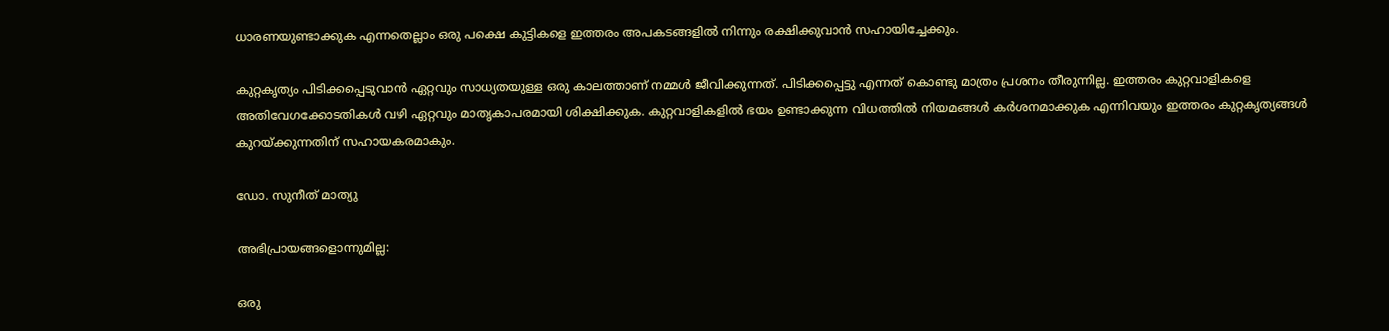ധാരണയുണ്ടാക്കുക എന്നതെല്ലാം ഒരു പക്ഷെ കുട്ടികളെ ഇത്തരം അപകടങ്ങളിൽ നിന്നും രക്ഷിക്കുവാൻ സഹായിച്ചേക്കും.

കുറ്റകൃത്യം പിടിക്കപ്പെടുവാൻ ഏറ്റവും സാധ്യതയുള്ള ഒരു കാലത്താണ് നമ്മൾ ജീവിക്കുന്നത്. പിടിക്കപ്പെട്ടു എന്നത് കൊണ്ടു മാത്രം പ്രശനം തീരുന്നില്ല. ഇത്തരം കുറ്റവാളികളെ അതിവേഗക്കോടതികൾ വഴി ഏറ്റവും മാതൃകാപരമായി ശിക്ഷിക്കുക. കുറ്റവാളികളിൽ ഭയം ഉണ്ടാക്കുന്ന വിധത്തിൽ നിയമങ്ങൾ കർശനമാക്കുക എന്നിവയും ഇത്തരം കുറ്റകൃത്യങ്ങൾ കുറയ്ക്കുന്നതിന് സഹായകരമാകും.

ഡോ. സുനീത് മാത്യു

അഭിപ്രായങ്ങളൊന്നുമില്ല:

ഒരു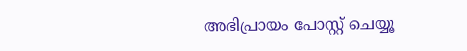അഭിപ്രായം പോസ്റ്റ് ചെയ്യൂ